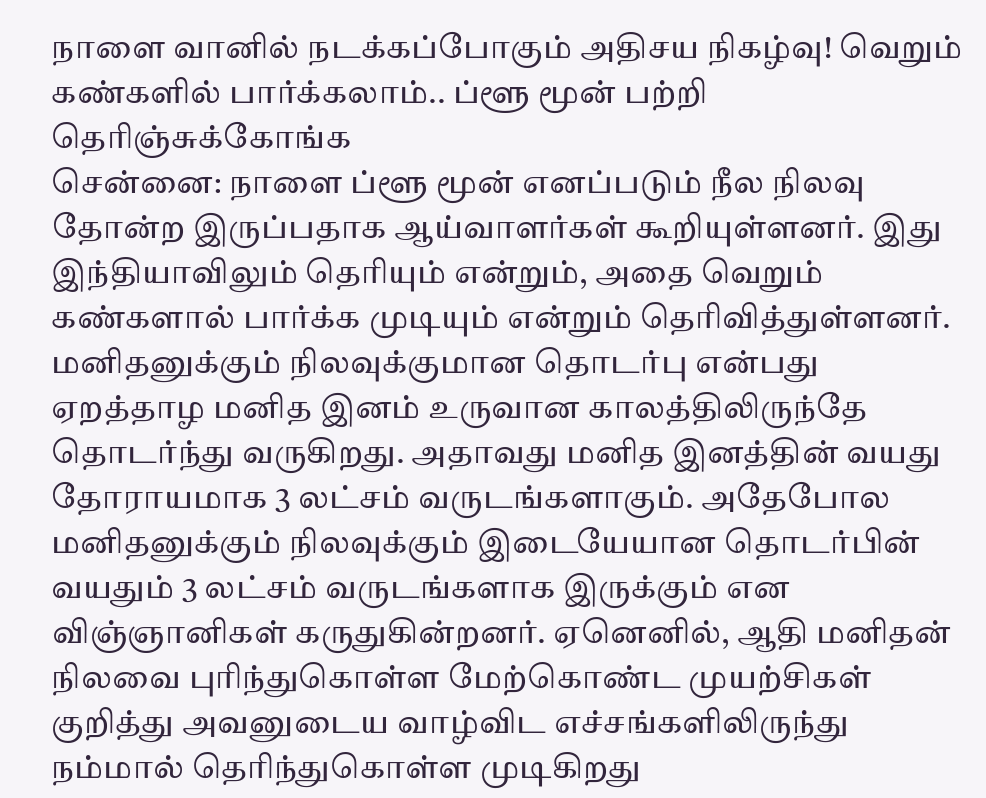நாளை வானில் நடக்கப்போகும் அதிசய நிகழ்வு! வெறும் கண்களில் பார்க்கலாம்.. ப்ளூ மூன் பற்றி தெரிஞ்சுக்கோங்க
சென்னை: நாளை ப்ளூ மூன் எனப்படும் நீல நிலவு தோன்ற இருப்பதாக ஆய்வாளர்கள் கூறியுள்ளனர். இது இந்தியாவிலும் தெரியும் என்றும், அதை வெறும் கண்களால் பார்க்க முடியும் என்றும் தெரிவித்துள்ளனர்.
மனிதனுக்கும் நிலவுக்குமான தொடர்பு என்பது ஏறத்தாழ மனித இனம் உருவான காலத்திலிருந்தே தொடர்ந்து வருகிறது. அதாவது மனித இனத்தின் வயது தோராயமாக 3 லட்சம் வருடங்களாகும். அதேபோல மனிதனுக்கும் நிலவுக்கும் இடையேயான தொடர்பின் வயதும் 3 லட்சம் வருடங்களாக இருக்கும் என விஞ்ஞானிகள் கருதுகின்றனர். ஏனெனில், ஆதி மனிதன் நிலவை புரிந்துகொள்ள மேற்கொண்ட முயற்சிகள் குறித்து அவனுடைய வாழ்விட எச்சங்களிலிருந்து நம்மால் தெரிந்துகொள்ள முடிகிறது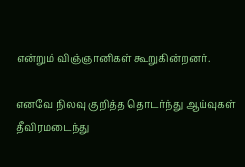என்றும் விஞ்ஞானிகள் கூறுகின்றனர்.

எனவே நிலவு குறித்த தொடர்ந்து ஆய்வுகள் தீவிரமடைந்து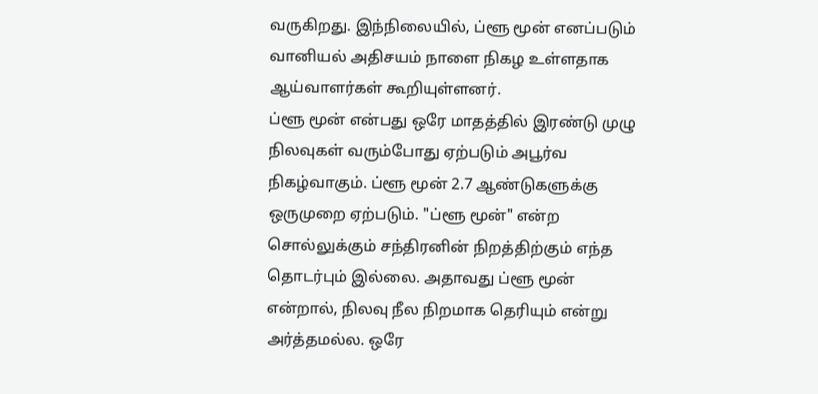வருகிறது. இந்நிலையில், ப்ளூ மூன் எனப்படும் வானியல் அதிசயம் நாளை நிகழ உள்ளதாக ஆய்வாளர்கள் கூறியுள்ளனர்.
ப்ளூ மூன் என்பது ஒரே மாதத்தில் இரண்டு முழு நிலவுகள் வரும்போது ஏற்படும் அபூர்வ நிகழ்வாகும். ப்ளூ மூன் 2.7 ஆண்டுகளுக்கு ஒருமுறை ஏற்படும். "ப்ளூ மூன்" என்ற சொல்லுக்கும் சந்திரனின் நிறத்திற்கும் எந்த தொடர்பும் இல்லை. அதாவது ப்ளூ மூன் என்றால், நிலவு நீல நிறமாக தெரியும் என்று அர்த்தமல்ல. ஒரே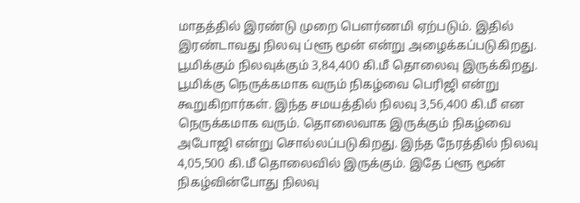மாதத்தில் இரண்டு முறை பௌர்ணமி ஏற்படும். இதில் இரண்டாவது நிலவு ப்ளூ மூன் என்று அழைக்கப்படுகிறது.
பூமிக்கும் நிலவுக்கும் 3,84,400 கி.மீ தொலைவு இருக்கிறது. பூமிக்கு நெருக்கமாக வரும் நிகழ்வை பெரிஜி என்று கூறுகிறார்கள். இந்த சமயத்தில் நிலவு 3,56,400 கி.மீ என நெருக்கமாக வரும். தொலைவாக இருக்கும் நிகழ்வை அபோஜி என்று சொல்லப்படுகிறது. இந்த நேரத்தில் நிலவு 4,05,500 கி.மீ தொலைவில் இருக்கும். இதே ப்ளூ மூன் நிகழ்வின்போது நிலவு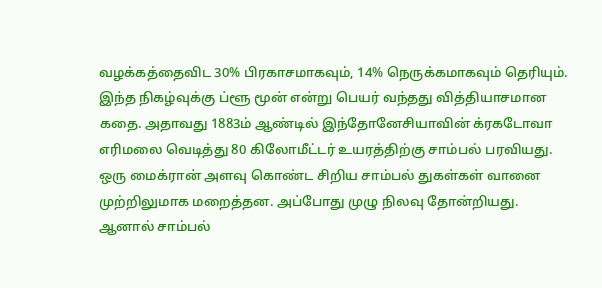வழக்கத்தைவிட 30% பிரகாசமாகவும், 14% நெருக்கமாகவும் தெரியும்.
இந்த நிகழ்வுக்கு ப்ளூ மூன் என்று பெயர் வந்தது வித்தியாசமான கதை. அதாவது 1883ம் ஆண்டில் இந்தோனேசியாவின் க்ரகடோவா எரிமலை வெடித்து 80 கிலோமீட்டர் உயரத்திற்கு சாம்பல் பரவியது. ஒரு மைக்ரான் அளவு கொண்ட சிறிய சாம்பல் துகள்கள் வானை முற்றிலுமாக மறைத்தன. அப்போது முழு நிலவு தோன்றியது. ஆனால் சாம்பல்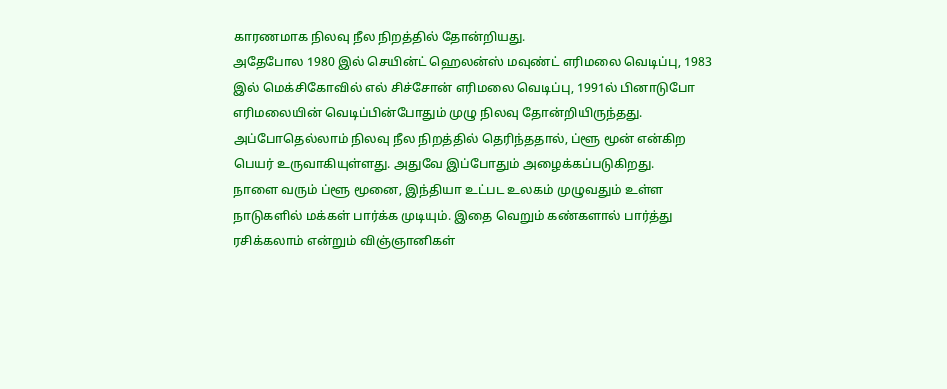காரணமாக நிலவு நீல நிறத்தில் தோன்றியது.
அதேபோல 1980 இல் செயின்ட் ஹெலன்ஸ் மவுண்ட் எரிமலை வெடிப்பு, 1983 இல் மெக்சிகோவில் எல் சிச்சோன் எரிமலை வெடிப்பு, 1991ல் பினாடுபோ எரிமலையின் வெடிப்பின்போதும் முழு நிலவு தோன்றியிருந்தது. அப்போதெல்லாம் நிலவு நீல நிறத்தில் தெரிந்ததால், ப்ளூ மூன் என்கிற பெயர் உருவாகியுள்ளது. அதுவே இப்போதும் அழைக்கப்படுகிறது.
நாளை வரும் ப்ளூ மூனை, இந்தியா உட்பட உலகம் முழுவதும் உள்ள நாடுகளில் மக்கள் பார்க்க முடியும். இதை வெறும் கண்களால் பார்த்து ரசிக்கலாம் என்றும் விஞ்ஞானிகள்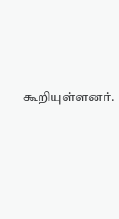கூறியுள்ளனர்.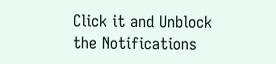Click it and Unblock the Notifications